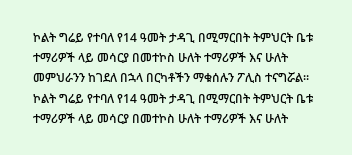ኮልት ግሬይ የተባለ የ14 ዓመት ታዳጊ በሚማርበት ትምህርት ቤቱ ተማሪዎች ላይ መሳርያ በመተኮስ ሁለት ተማሪዎች እና ሁለት መምህራንን ከገደለ በኋላ በርካቶችን ማቁሰሉን ፖሊስ ተናግሯል።
ኮልት ግሬይ የተባለ የ14 ዓመት ታዳጊ በሚማርበት ትምህርት ቤቱ ተማሪዎች ላይ መሳርያ በመተኮስ ሁለት ተማሪዎች እና ሁለት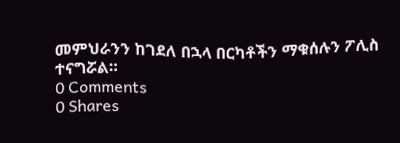መምህራንን ከገደለ በኋላ በርካቶችን ማቁሰሉን ፖሊስ ተናግሯል።
0 Comments
0 Shares